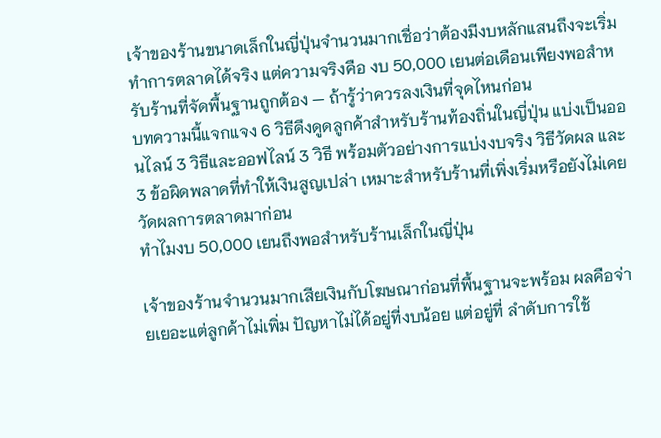เจ้าของร้านขนาดเล็กในญี่ปุ่นจำนวนมากเชื่อว่าต้องมีงบหลักแสนถึงจะเริ่มทำการตลาดได้จริง แต่ความจริงคือ งบ 50,000 เยนต่อเดือนเพียงพอสำหรับร้านที่จัดพื้นฐานถูกต้อง — ถ้ารู้ว่าควรลงเงินที่จุดไหนก่อน
บทความนี้แจกแจง 6 วิธีดึงดูดลูกค้าสำหรับร้านท้องถิ่นในญี่ปุ่น แบ่งเป็นออนไลน์ 3 วิธีและออฟไลน์ 3 วิธี พร้อมตัวอย่างการแบ่งงบจริง วิธีวัดผล และ 3 ข้อผิดพลาดที่ทำให้เงินสูญเปล่า เหมาะสำหรับร้านที่เพิ่งเริ่มหรือยังไม่เคยวัดผลการตลาดมาก่อน
ทำไมงบ 50,000 เยนถึงพอสำหรับร้านเล็กในญี่ปุ่น

เจ้าของร้านจำนวนมากเสียเงินกับโฆษณาก่อนที่พื้นฐานจะพร้อม ผลคือจ่ายเยอะแต่ลูกค้าไม่เพิ่ม ปัญหาไม่ได้อยู่ที่งบน้อย แต่อยู่ที่ ลำดับการใช้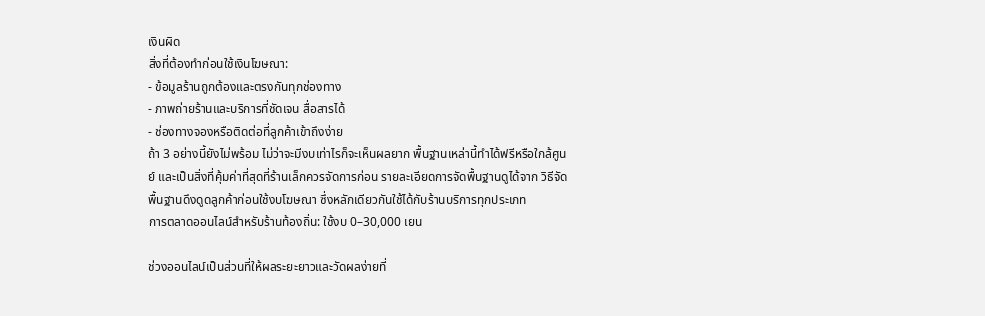เงินผิด
สิ่งที่ต้องทำก่อนใช้เงินโฆษณา:
- ข้อมูลร้านถูกต้องและตรงกันทุกช่องทาง
- ภาพถ่ายร้านและบริการที่ชัดเจน สื่อสารได้
- ช่องทางจองหรือติดต่อที่ลูกค้าเข้าถึงง่าย
ถ้า 3 อย่างนี้ยังไม่พร้อม ไม่ว่าจะมีงบเท่าไรก็จะเห็นผลยาก พื้นฐานเหล่านี้ทำได้ฟรีหรือใกล้ศูนย์ และเป็นสิ่งที่คุ้มค่าที่สุดที่ร้านเล็กควรจัดการก่อน รายละเอียดการจัดพื้นฐานดูได้จาก วิธีจัดพื้นฐานดึงดูดลูกค้าก่อนใช้งบโฆษณา ซึ่งหลักเดียวกันใช้ได้กับร้านบริการทุกประเภท
การตลาดออนไลน์สำหรับร้านท้องถิ่น: ใช้งบ 0–30,000 เยน

ช่วงออนไลน์เป็นส่วนที่ให้ผลระยะยาวและวัดผลง่ายที่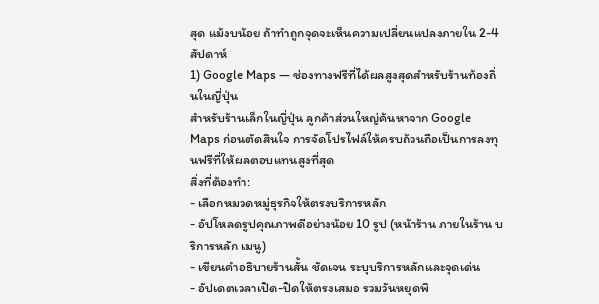สุด แม้งบน้อย ถ้าทำถูกจุดจะเห็นความเปลี่ยนแปลงภายใน 2-4 สัปดาห์
1) Google Maps — ช่องทางฟรีที่ได้ผลสูงสุดสำหรับร้านท้องถิ่นในญี่ปุ่น
สำหรับร้านเล็กในญี่ปุ่น ลูกค้าส่วนใหญ่ค้นหาจาก Google Maps ก่อนตัดสินใจ การจัดโปรไฟล์ให้ครบถ้วนถือเป็นการลงทุนฟรีที่ให้ผลตอบแทนสูงที่สุด
สิ่งที่ต้องทำ:
- เลือกหมวดหมู่ธุรกิจให้ตรงบริการหลัก
- อัปโหลดรูปคุณภาพดีอย่างน้อย 10 รูป (หน้าร้าน ภายในร้าน บริการหลัก เมนู)
- เขียนคำอธิบายร้านสั้น ชัดเจน ระบุบริการหลักและจุดเด่น
- อัปเดตเวลาเปิด-ปิดให้ตรงเสมอ รวมวันหยุดพิ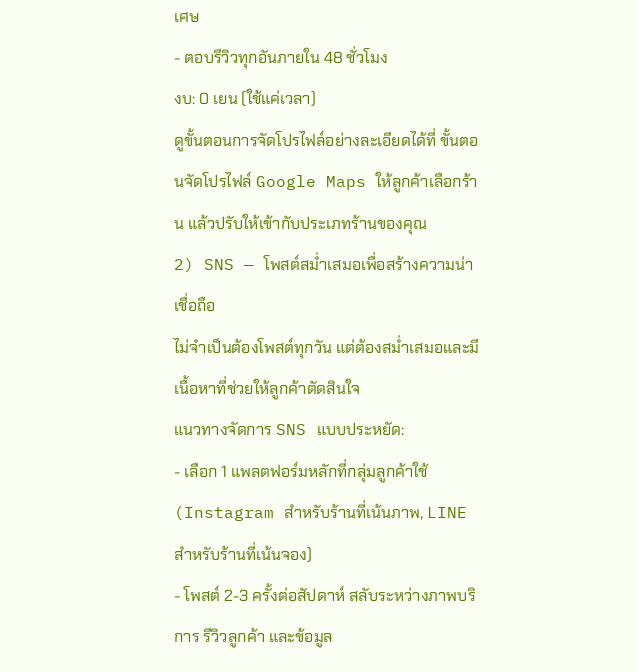เศษ
- ตอบรีวิวทุกอันภายใน 48 ชั่วโมง
งบ: 0 เยน (ใช้แค่เวลา)
ดูขั้นตอนการจัดโปรไฟล์อย่างละเอียดได้ที่ ขั้นตอนจัดโปรไฟล์ Google Maps ให้ลูกค้าเลือกร้าน แล้วปรับให้เข้ากับประเภทร้านของคุณ
2) SNS — โพสต์สม่ำเสมอเพื่อสร้างความน่าเชื่อถือ
ไม่จำเป็นต้องโพสต์ทุกวัน แต่ต้องสม่ำเสมอและมีเนื้อหาที่ช่วยให้ลูกค้าตัดสินใจ
แนวทางจัดการ SNS แบบประหยัด:
- เลือก 1 แพลตฟอร์มหลักที่กลุ่มลูกค้าใช้ (Instagram สำหรับร้านที่เน้นภาพ, LINE สำหรับร้านที่เน้นจอง)
- โพสต์ 2-3 ครั้งต่อสัปดาห์ สลับระหว่างภาพบริการ รีวิวลูกค้า และข้อมูล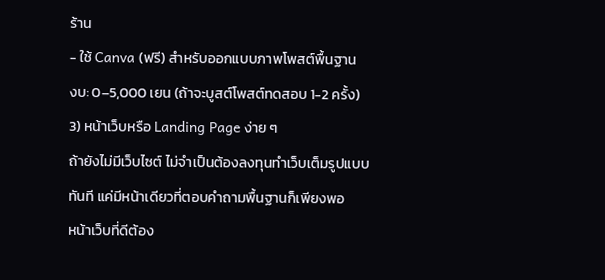ร้าน
- ใช้ Canva (ฟรี) สำหรับออกแบบภาพโพสต์พื้นฐาน
งบ: 0–5,000 เยน (ถ้าจะบูสต์โพสต์ทดสอบ 1-2 ครั้ง)
3) หน้าเว็บหรือ Landing Page ง่าย ๆ
ถ้ายังไม่มีเว็บไซต์ ไม่จำเป็นต้องลงทุนทำเว็บเต็มรูปแบบทันที แค่มีหน้าเดียวที่ตอบคำถามพื้นฐานก็เพียงพอ
หน้าเว็บที่ดีต้อง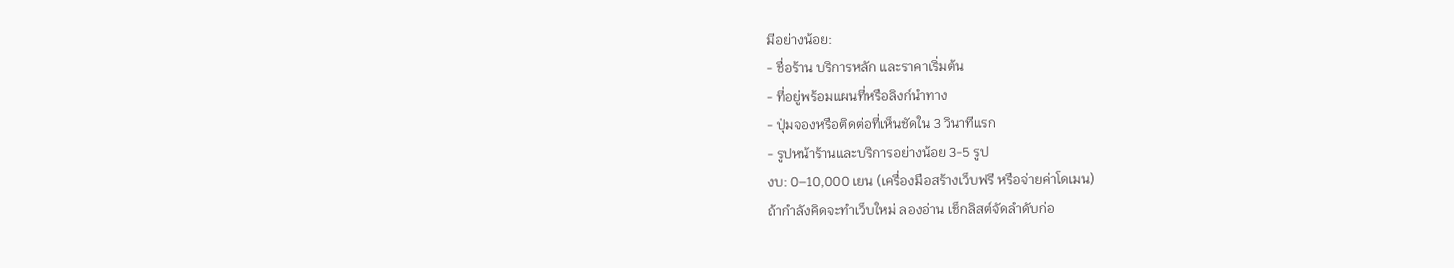มีอย่างน้อย:
- ชื่อร้าน บริการหลัก และราคาเริ่มต้น
- ที่อยู่พร้อมแผนที่หรือลิงก์นำทาง
- ปุ่มจองหรือติดต่อที่เห็นชัดใน 3 วินาทีแรก
- รูปหน้าร้านและบริการอย่างน้อย 3-5 รูป
งบ: 0–10,000 เยน (เครื่องมือสร้างเว็บฟรี หรือจ่ายค่าโดเมน)
ถ้ากำลังคิดจะทำเว็บใหม่ ลองอ่าน เช็กลิสต์จัดลำดับก่อ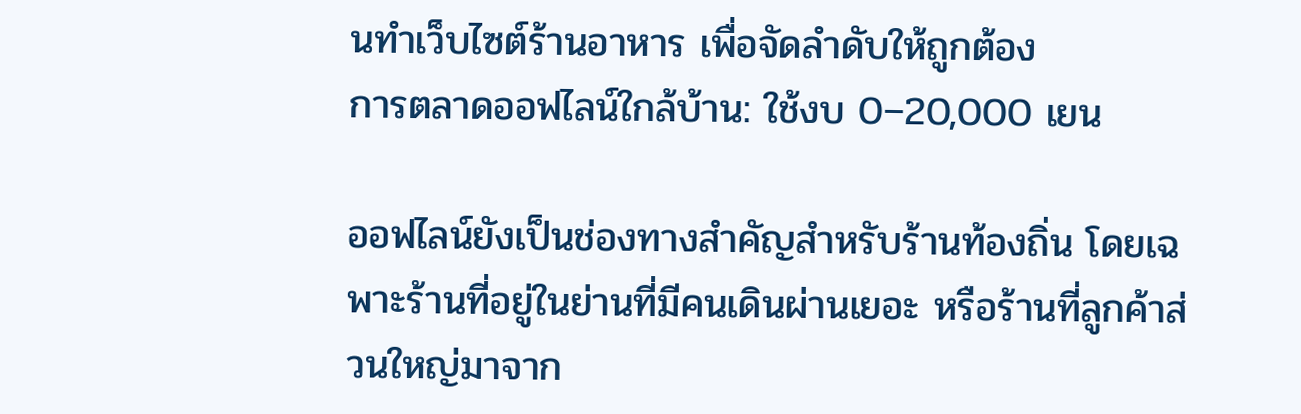นทำเว็บไซต์ร้านอาหาร เพื่อจัดลำดับให้ถูกต้อง
การตลาดออฟไลน์ใกล้บ้าน: ใช้งบ 0–20,000 เยน

ออฟไลน์ยังเป็นช่องทางสำคัญสำหรับร้านท้องถิ่น โดยเฉพาะร้านที่อยู่ในย่านที่มีคนเดินผ่านเยอะ หรือร้านที่ลูกค้าส่วนใหญ่มาจาก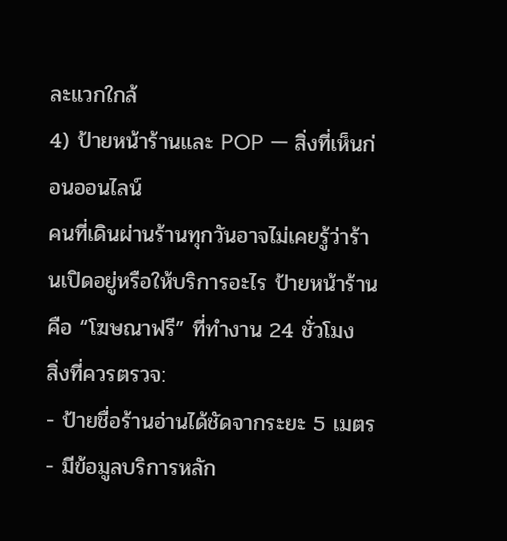ละแวกใกล้
4) ป้ายหน้าร้านและ POP — สิ่งที่เห็นก่อนออนไลน์
คนที่เดินผ่านร้านทุกวันอาจไม่เคยรู้ว่าร้านเปิดอยู่หรือให้บริการอะไร ป้ายหน้าร้านคือ “โฆษณาฟรี” ที่ทำงาน 24 ชั่วโมง
สิ่งที่ควรตรวจ:
- ป้ายชื่อร้านอ่านได้ชัดจากระยะ 5 เมตร
- มีข้อมูลบริการหลัก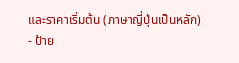และราคาเริ่มต้น (ภาษาญี่ปุ่นเป็นหลัก)
- ป้าย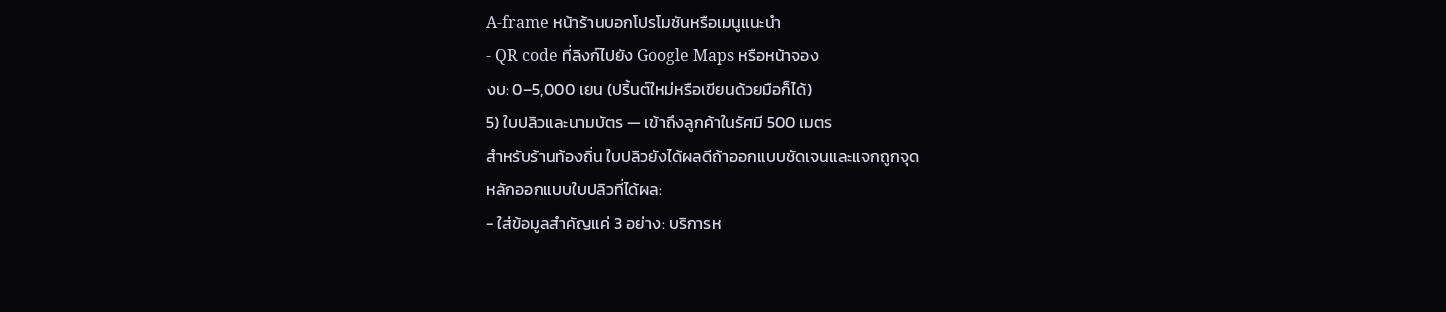A-frame หน้าร้านบอกโปรโมชันหรือเมนูแนะนำ
- QR code ที่ลิงก์ไปยัง Google Maps หรือหน้าจอง
งบ: 0–5,000 เยน (ปริ้นต์ใหม่หรือเขียนด้วยมือก็ได้)
5) ใบปลิวและนามบัตร — เข้าถึงลูกค้าในรัศมี 500 เมตร
สำหรับร้านท้องถิ่น ใบปลิวยังได้ผลดีถ้าออกแบบชัดเจนและแจกถูกจุด
หลักออกแบบใบปลิวที่ได้ผล:
- ใส่ข้อมูลสำคัญแค่ 3 อย่าง: บริการห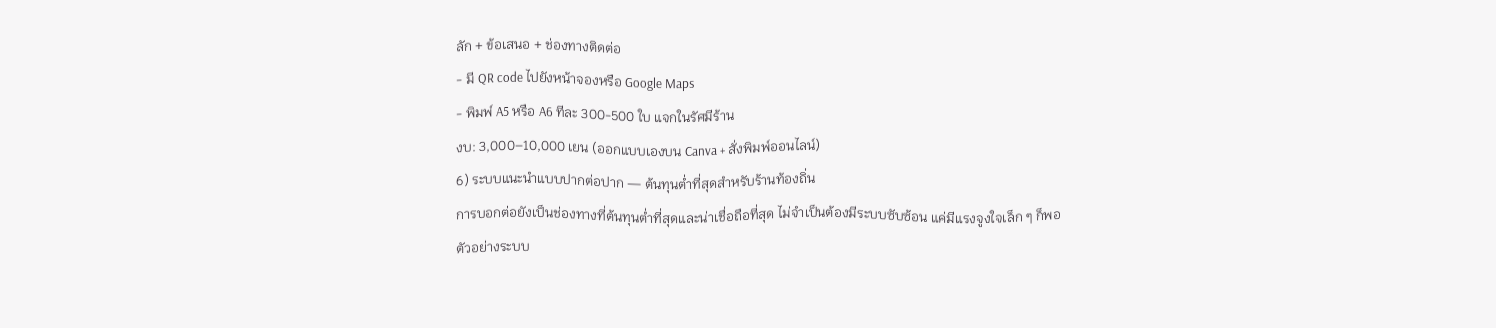ลัก + ข้อเสนอ + ช่องทางติดต่อ
- มี QR code ไปยังหน้าจองหรือ Google Maps
- พิมพ์ A5 หรือ A6 ทีละ 300-500 ใบ แจกในรัศมีร้าน
งบ: 3,000–10,000 เยน (ออกแบบเองบน Canva + สั่งพิมพ์ออนไลน์)
6) ระบบแนะนำแบบปากต่อปาก — ต้นทุนต่ำที่สุดสำหรับร้านท้องถิ่น
การบอกต่อยังเป็นช่องทางที่ต้นทุนต่ำที่สุดและน่าเชื่อถือที่สุด ไม่จำเป็นต้องมีระบบซับซ้อน แค่มีแรงจูงใจเล็ก ๆ ก็พอ
ตัวอย่างระบบ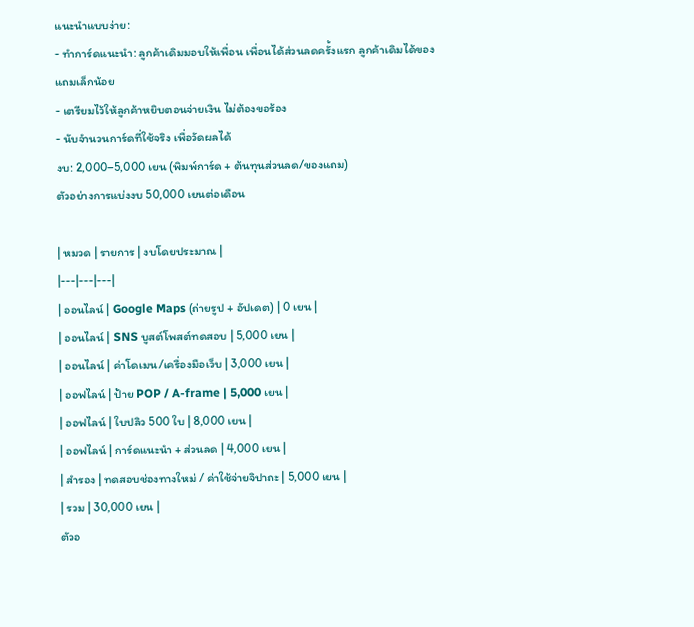แนะนำแบบง่าย:
- ทำการ์ดแนะนำ: ลูกค้าเดิมมอบให้เพื่อน เพื่อนได้ส่วนลดครั้งแรก ลูกค้าเดิมได้ของแถมเล็กน้อย
- เตรียมไว้ให้ลูกค้าหยิบตอนจ่ายเงิน ไม่ต้องขอร้อง
- นับจำนวนการ์ดที่ใช้จริง เพื่อวัดผลได้
งบ: 2,000–5,000 เยน (พิมพ์การ์ด + ต้นทุนส่วนลด/ของแถม)
ตัวอย่างการแบ่งงบ 50,000 เยนต่อเดือน

| หมวด | รายการ | งบโดยประมาณ |
|---|---|---|
| ออนไลน์ | Google Maps (ถ่ายรูป + อัปเดต) | 0 เยน |
| ออนไลน์ | SNS บูสต์โพสต์ทดสอบ | 5,000 เยน |
| ออนไลน์ | ค่าโดเมน/เครื่องมือเว็บ | 3,000 เยน |
| ออฟไลน์ | ป้าย POP / A-frame | 5,000 เยน |
| ออฟไลน์ | ใบปลิว 500 ใบ | 8,000 เยน |
| ออฟไลน์ | การ์ดแนะนำ + ส่วนลด | 4,000 เยน |
| สำรอง | ทดสอบช่องทางใหม่ / ค่าใช้จ่ายจิปาถะ | 5,000 เยน |
| รวม | 30,000 เยน |
ตัวอ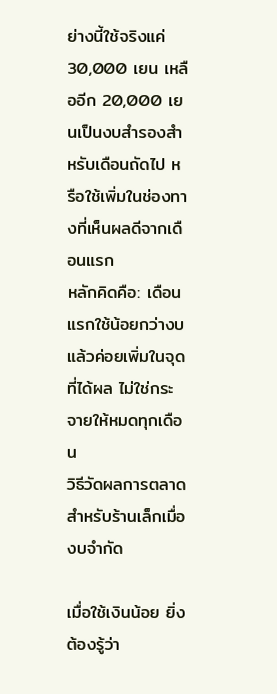ย่างนี้ใช้จริงแค่ 30,000 เยน เหลืออีก 20,000 เยนเป็นงบสำรองสำหรับเดือนถัดไป หรือใช้เพิ่มในช่องทางที่เห็นผลดีจากเดือนแรก
หลักคิดคือ: เดือนแรกใช้น้อยกว่างบ แล้วค่อยเพิ่มในจุดที่ได้ผล ไม่ใช่กระจายให้หมดทุกเดือน
วิธีวัดผลการตลาดสำหรับร้านเล็กเมื่องบจำกัด

เมื่อใช้เงินน้อย ยิ่งต้องรู้ว่า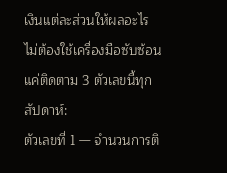เงินแต่ละส่วนให้ผลอะไร ไม่ต้องใช้เครื่องมือซับซ้อน แค่ติดตาม 3 ตัวเลขนี้ทุกสัปดาห์:
ตัวเลขที่ 1 — จำนวนการติ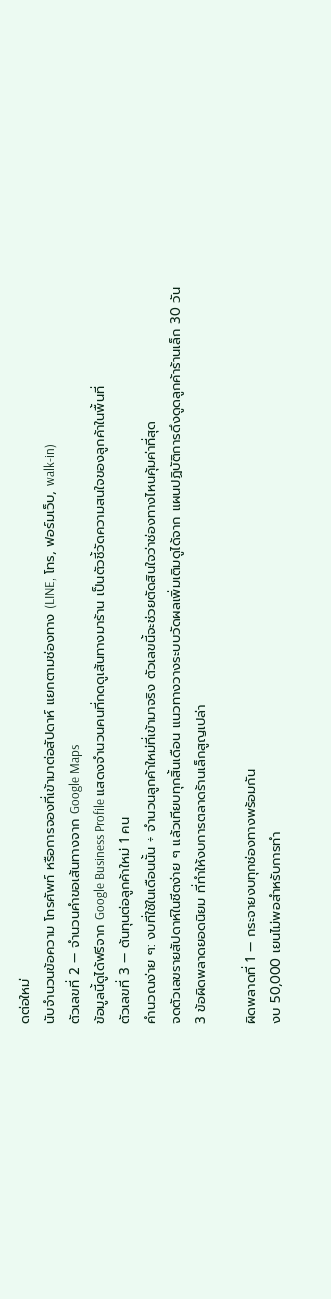ดต่อใหม่
นับจำนวนข้อความ โทรศัพท์ หรือการจองที่เข้ามาต่อสัปดาห์ แยกตามช่องทาง (LINE, โทร, ฟอร์มเว็บ, walk-in)
ตัวเลขที่ 2 — จำนวนคำขอเส้นทางจาก Google Maps
ข้อมูลนี้ดูได้ฟรีจาก Google Business Profile แสดงจำนวนคนที่กดดูเส้นทางมาร้าน เป็นตัวชี้วัดความสนใจของลูกค้าในพื้นที่
ตัวเลขที่ 3 — ต้นทุนต่อลูกค้าใหม่ 1 คน
คำนวณง่าย ๆ: งบที่ใช้ในเดือนนั้น ÷ จำนวนลูกค้าใหม่ที่เข้ามาจริง ตัวเลขนี้จะช่วยตัดสินใจว่าช่องทางไหนคุ้มค่าที่สุด
จดตัวเลขรายสัปดาห์ในชีตง่าย ๆ แล้วเทียบทุกสิ้นเดือน แนวทางวางระบบวัดผลเพิ่มเติมดูได้จาก แผนปฏิบัติการดึงดูดลูกค้าร้านเล็ก 30 วัน
3 ข้อผิดพลาดยอดนิยม ที่ทำให้งบการตลาดร้านเล็กสูญเปล่า

ผิดพลาดที่ 1 — กระจายงบทุกช่องทางพร้อมกัน
งบ 50,000 เยนไม่พอสำหรับการทำ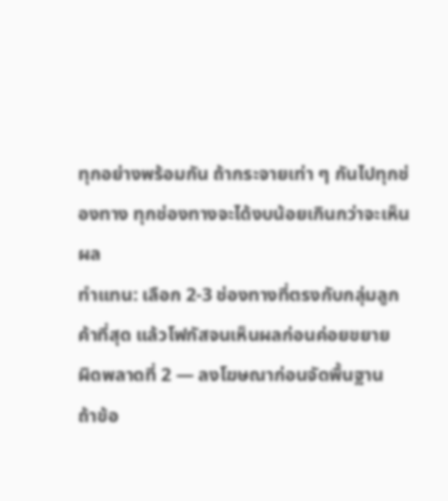ทุกอย่างพร้อมกัน ถ้ากระจายเท่า ๆ กันไปทุกช่องทาง ทุกช่องทางจะได้งบน้อยเกินกว่าจะเห็นผล
ทำแทน: เลือก 2-3 ช่องทางที่ตรงกับกลุ่มลูกค้าที่สุด แล้วโฟกัสจนเห็นผลก่อนค่อยขยาย
ผิดพลาดที่ 2 — ลงโฆษณาก่อนจัดพื้นฐาน
ถ้าข้อ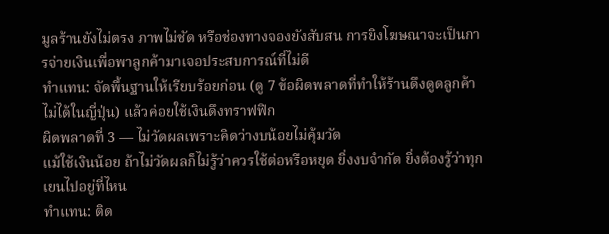มูลร้านยังไม่ตรง ภาพไม่ชัด หรือช่องทางจองยังสับสน การยิงโฆษณาจะเป็นการจ่ายเงินเพื่อพาลูกค้ามาเจอประสบการณ์ที่ไม่ดี
ทำแทน: จัดพื้นฐานให้เรียบร้อยก่อน (ดู 7 ข้อผิดพลาดที่ทำให้ร้านดึงดูดลูกค้าไม่ได้ในญี่ปุ่น) แล้วค่อยใช้เงินดึงทราฟฟิก
ผิดพลาดที่ 3 — ไม่วัดผลเพราะคิดว่างบน้อยไม่คุ้มวัด
แม้ใช้เงินน้อย ถ้าไม่วัดผลก็ไม่รู้ว่าควรใช้ต่อหรือหยุด ยิ่งงบจำกัด ยิ่งต้องรู้ว่าทุกเยนไปอยู่ที่ไหน
ทำแทน: ติด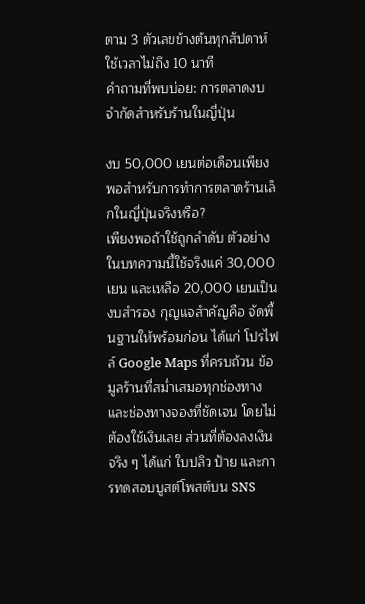ตาม 3 ตัวเลขข้างต้นทุกสัปดาห์ ใช้เวลาไม่ถึง 10 นาที
คำถามที่พบบ่อย: การตลาดงบจำกัดสำหรับร้านในญี่ปุ่น

งบ 50,000 เยนต่อเดือนเพียงพอสำหรับการทำการตลาดร้านเล็กในญี่ปุ่นจริงหรือ?
เพียงพอถ้าใช้ถูกลำดับ ตัวอย่างในบทความนี้ใช้จริงแค่ 30,000 เยน และเหลือ 20,000 เยนเป็นงบสำรอง กุญแจสำคัญคือ จัดพื้นฐานให้พร้อมก่อน ได้แก่ โปรไฟล์ Google Maps ที่ครบถ้วน ข้อมูลร้านที่สม่ำเสมอทุกช่องทาง และช่องทางจองที่ชัดเจน โดยไม่ต้องใช้เงินเลย ส่วนที่ต้องลงเงินจริง ๆ ได้แก่ ใบปลิว ป้าย และการทดสอบบูสต์โพสต์บน SNS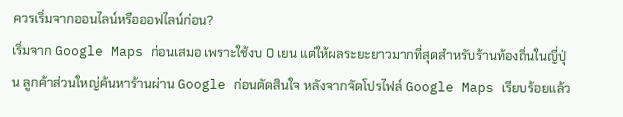ควรเริ่มจากออนไลน์หรือออฟไลน์ก่อน?
เริ่มจาก Google Maps ก่อนเสมอ เพราะใช้งบ 0 เยน แต่ให้ผลระยะยาวมากที่สุดสำหรับร้านท้องถิ่นในญี่ปุ่น ลูกค้าส่วนใหญ่ค้นหาร้านผ่าน Google ก่อนตัดสินใจ หลังจากจัดโปรไฟล์ Google Maps เรียบร้อยแล้ว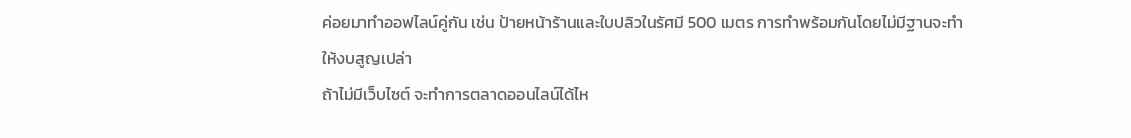ค่อยมาทำออฟไลน์คู่กัน เช่น ป้ายหน้าร้านและใบปลิวในรัศมี 500 เมตร การทำพร้อมกันโดยไม่มีฐานจะทำให้งบสูญเปล่า
ถ้าไม่มีเว็บไซต์ จะทำการตลาดออนไลน์ได้ไห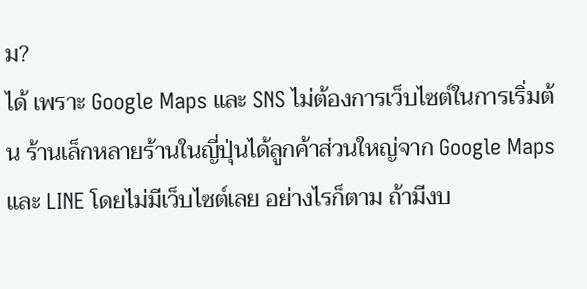ม?
ได้ เพราะ Google Maps และ SNS ไม่ต้องการเว็บไซต์ในการเริ่มต้น ร้านเล็กหลายร้านในญี่ปุ่นได้ลูกค้าส่วนใหญ่จาก Google Maps และ LINE โดยไม่มีเว็บไซต์เลย อย่างไรก็ตาม ถ้ามีงบ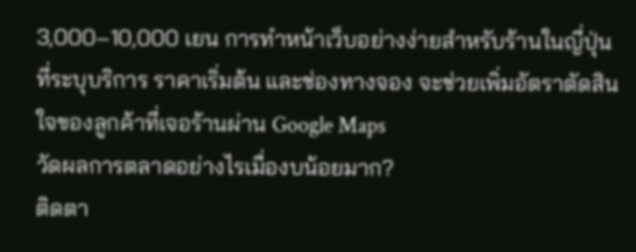3,000–10,000 เยน การทำหน้าเว็บอย่างง่ายสำหรับร้านในญี่ปุ่น ที่ระบุบริการ ราคาเริ่มต้น และช่องทางจอง จะช่วยเพิ่มอัตราตัดสินใจของลูกค้าที่เจอร้านผ่าน Google Maps
วัดผลการตลาดอย่างไรเมื่องบน้อยมาก?
ติดตา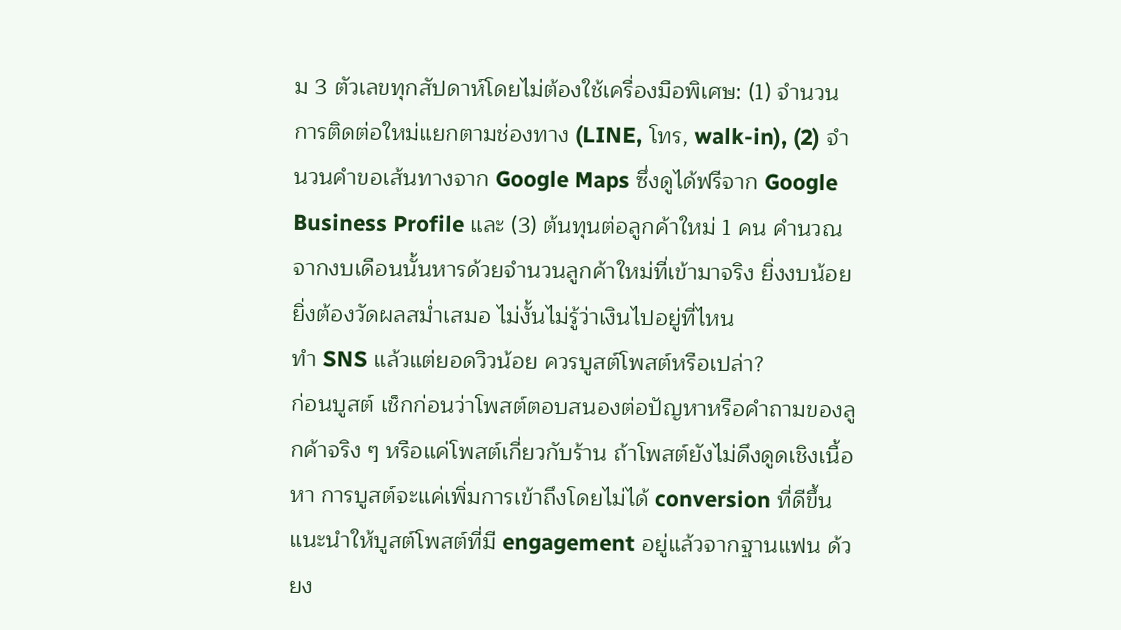ม 3 ตัวเลขทุกสัปดาห์โดยไม่ต้องใช้เครื่องมือพิเศษ: (1) จำนวนการติดต่อใหม่แยกตามช่องทาง (LINE, โทร, walk-in), (2) จำนวนคำขอเส้นทางจาก Google Maps ซึ่งดูได้ฟรีจาก Google Business Profile และ (3) ต้นทุนต่อลูกค้าใหม่ 1 คน คำนวณจากงบเดือนนั้นหารด้วยจำนวนลูกค้าใหม่ที่เข้ามาจริง ยิ่งงบน้อย ยิ่งต้องวัดผลสม่ำเสมอ ไม่งั้นไม่รู้ว่าเงินไปอยู่ที่ไหน
ทำ SNS แล้วแต่ยอดวิวน้อย ควรบูสต์โพสต์หรือเปล่า?
ก่อนบูสต์ เช็กก่อนว่าโพสต์ตอบสนองต่อปัญหาหรือคำถามของลูกค้าจริง ๆ หรือแค่โพสต์เกี่ยวกับร้าน ถ้าโพสต์ยังไม่ดึงดูดเชิงเนื้อหา การบูสต์จะแค่เพิ่มการเข้าถึงโดยไม่ได้ conversion ที่ดีขึ้น แนะนำให้บูสต์โพสต์ที่มี engagement อยู่แล้วจากฐานแฟน ด้วยง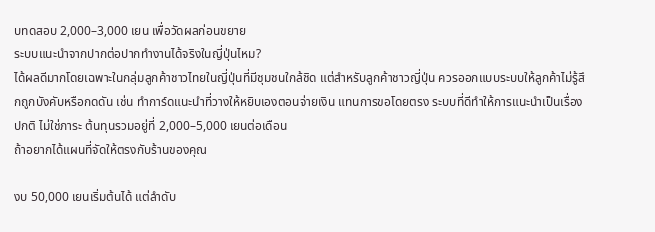บทดสอบ 2,000–3,000 เยน เพื่อวัดผลก่อนขยาย
ระบบแนะนำจากปากต่อปากทำงานได้จริงในญี่ปุ่นไหม?
ได้ผลดีมากโดยเฉพาะในกลุ่มลูกค้าชาวไทยในญี่ปุ่นที่มีชุมชนใกล้ชิด แต่สำหรับลูกค้าชาวญี่ปุ่น ควรออกแบบระบบให้ลูกค้าไม่รู้สึกถูกบังคับหรือกดดัน เช่น ทำการ์ดแนะนำที่วางให้หยิบเองตอนจ่ายเงิน แทนการขอโดยตรง ระบบที่ดีทำให้การแนะนำเป็นเรื่องปกติ ไม่ใช่ภาระ ต้นทุนรวมอยู่ที่ 2,000–5,000 เยนต่อเดือน
ถ้าอยากได้แผนที่จัดให้ตรงกับร้านของคุณ

งบ 50,000 เยนเริ่มต้นได้ แต่ลำดับ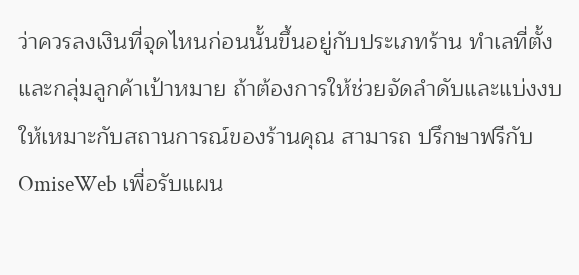ว่าควรลงเงินที่จุดไหนก่อนนั้นขึ้นอยู่กับประเภทร้าน ทำเลที่ตั้ง และกลุ่มลูกค้าเป้าหมาย ถ้าต้องการให้ช่วยจัดลำดับและแบ่งงบให้เหมาะกับสถานการณ์ของร้านคุณ สามารถ ปรึกษาฟรีกับ OmiseWeb เพื่อรับแผน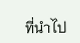ที่นำไป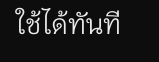ใช้ได้ทันที